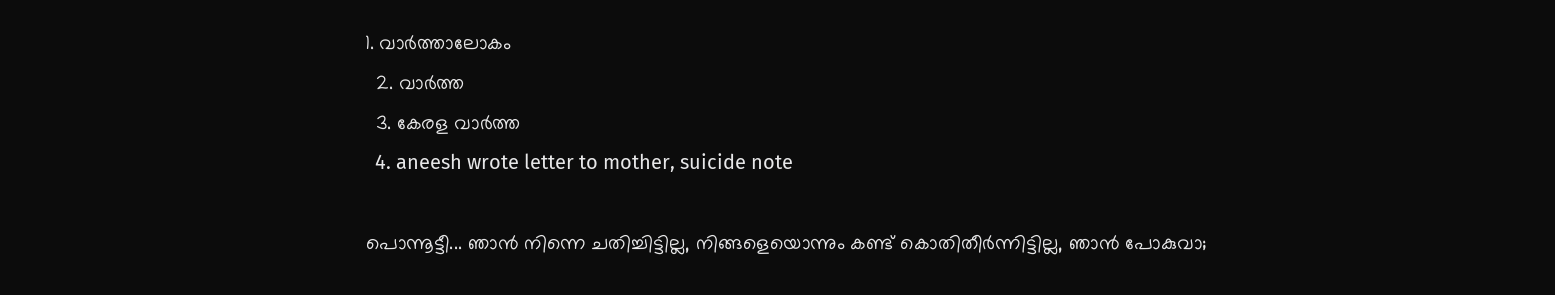1. വാര്‍ത്താലോകം
  2. വാര്‍ത്ത
  3. കേരള വാര്‍ത്ത
  4. aneesh wrote letter to mother, suicide note

പൊന്നൂട്ടീ... ഞാൻ നിന്നെ ചതിച്ചിട്ടില്ല, നിങ്ങളെയൊന്നും കണ്ട് കൊതിതീർന്നിട്ടില്ല, ഞാൻ പോകുവാ;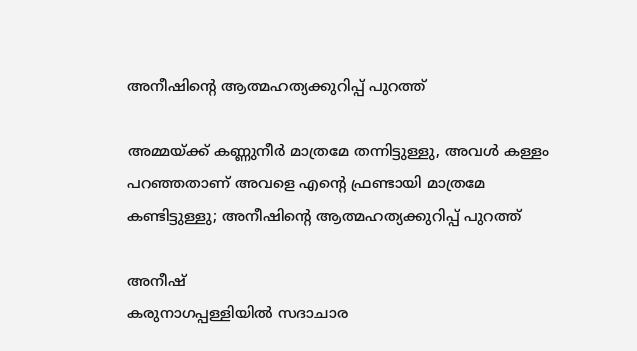അനീഷിന്റെ ആത്മഹത്യക്കുറിപ്പ് പുറത്ത്

അമ്മ‌യ്ക്ക് കണ്ണുനീർ മാത്രമേ തന്നിട്ടുള്ളു, അവൾ കള്ളം പറഞ്ഞതാണ് അവളെ എന്റെ ഫ്രണ്ടായി മാത്രമേ കണ്ടിട്ടുള്ളു; അനീഷിന്റെ ആത്മഹത്യക്കുറിപ്പ് പുറത്ത്

അനീഷ്
കരുനാഗപ്പള്ളിയിൽ സദാചാര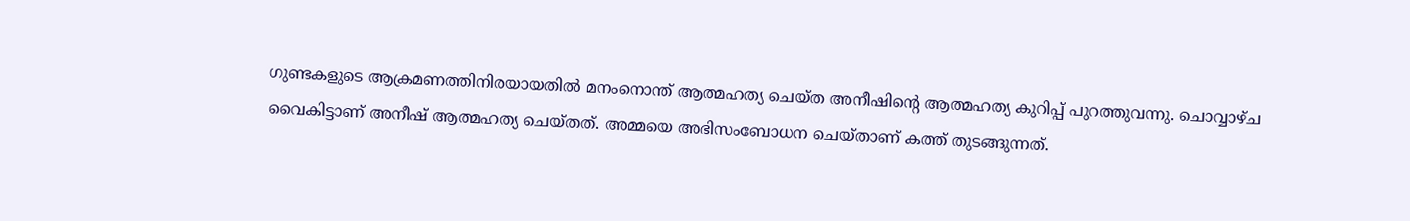ഗുണ്ടകളുടെ ആക്രമണത്തിനിരയായതിൽ മനംനൊന്ത് ആത്മഹത്യ ചെയ്ത അനീഷിന്റെ ആത്മഹത്യ കുറിപ്പ് പുറത്തുവന്നു. ചൊവ്വാഴ്ച വൈകിട്ടാണ് അനീഷ് ആത്മഹത്യ ചെയ്തത്. അമ്മയെ അഭിസംബോധന ചെയ്താണ് കത്ത് തുടങ്ങുന്നത്.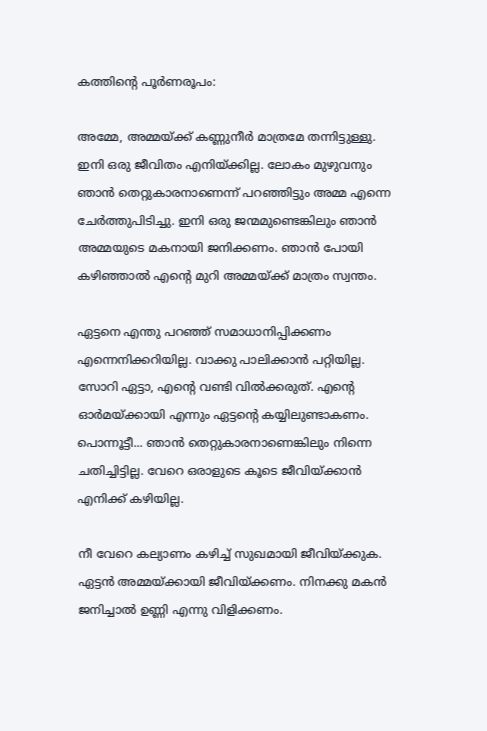കത്തിന്റെ പൂർണരൂപം:

അമ്മേ, അമ്മയ്ക്ക് കണ്ണുനീർ മാത്രമേ തന്നിട്ടുള്ളു. ഇനി ഒരു ജീവിതം എനിയ്ക്കില്ല. ലോകം മുഴുവനും ഞാൻ തെറ്റുകാ‌രനാണെന്ന് പറഞ്ഞിട്ടും അമ്മ എന്നെ ചേർത്തുപിടിച്ചു. ഇനി ഒരു ജന്മമുണ്ടെങ്കിലും ഞാൻ അമ്മയുടെ മകനായി ജനിക്കണം. ഞാൻ പോയി കഴിഞ്ഞാൽ എന്റെ മുറി അമ്മയ്ക്ക് മാത്രം സ്വന്തം.

ഏട്ടനെ എന്തു പറഞ്ഞ് സമാധാനിപ്പിക്കണം എന്നെനിക്കറിയില്ല. വാക്കു പാലിക്കാൻ പറ്റിയില്ല. സോറി ഏട്ടാ, എന്റെ വണ്ടി വിൽക്കരുത്. എന്റെ ഓർമയ്ക്കായി എന്നും ഏട്ടന്റെ കയ്യിലുണ്ടാകണം. പൊന്നൂട്ടീ... ഞാൻ തെറ്റുകാരനാണെങ്കിലും നിന്നെ ചതിച്ചിട്ടില്ല. വേറെ ഒരാളുടെ കൂടെ ജീവിയ്ക്കാൻ എനിക്ക് കഴിയില്ല.

നീ വേറെ കല്യാണം കഴിച്ച് സുഖമായി ജീവിയ്ക്കുക. ഏട്ടൻ അമ്മയ്ക്കായി ജീവിയ്ക്കണം. നിന‌ക്കു മകൻ ജനിച്ചാൽ ഉണ്ണി എന്നു വിളിക്കണം.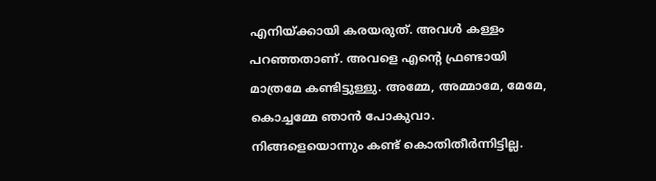എനിയ്ക്കായി കരയരുത്. അവൾ കള്ളം പറഞ്ഞതാണ്. അവളെ എന്റെ ഫ്രണ്ടായി മാത്രമേ കണ്ടിട്ടുള്ളു. അമ്മേ, അമ്മാമേ, മേമേ, കൊച്ചമ്മേ ഞാൻ പോകുവാ. നിങ്ങളെയൊന്നും കണ്ട് കൊതിതീർന്നിട്ടില്ല.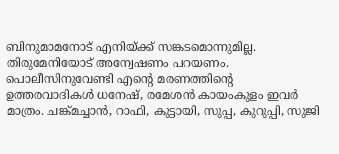ബിനുമാമനോട് എനിയ്ക്ക് സങ്കടമൊന്നുമില്ല. തിരുമേനിയോട് അന്വേഷണം പറയണം. പൊലീസിനുവേണ്ടി എന്റെ മരണത്തിന്റെ ഉത്തരവാദികൾ ധനേഷ്, രമേശൻ കായംകുളം ഇവർ മാത്രം. ചങ്ക്‌മച്ചാൻ, റാഫി, കുട്ടായി, സുപ്പ, കുറുപ്പി, സുജി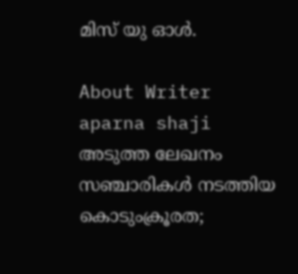മിസ് യു ഓൾ.

About Writer
aparna shaji
അടുത്ത ലേഖനം
സഞ്ചാരികള്‍ നടത്തിയ കൊടുംക്രൂരത;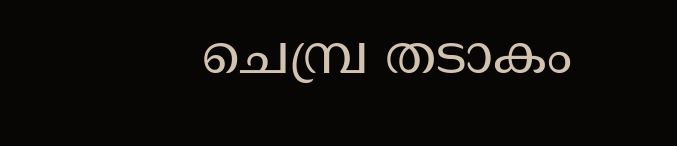ചെമ്പ്ര തടാകം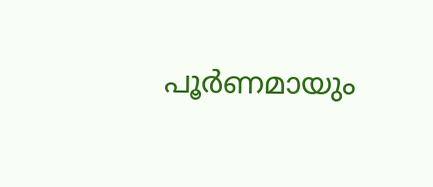പൂര്‍ണമായും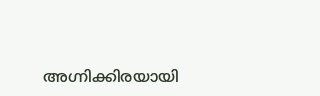അഗ്നിക്കിരയായി